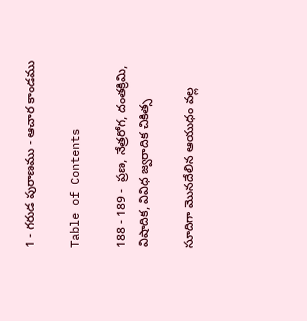1 - గరుడ పురాణము - ఆచార కాండము

Table of Contents

188 - 189 -  ప్రణ, నేత్రరోగ, దంతక్రిమి, విషాదిక, వివిధ జ్వరాదిక చికిత్స

సూదిగా మొనదేలిన ఆయుధం వల్ల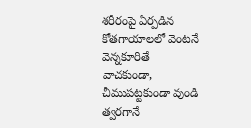శరీరంపై ఏర్పడిన కోతగాయాలలో వెంటనే వెన్నకూరితే వాచకుండా, చీముపట్టకుండా వుండి త్వరగానే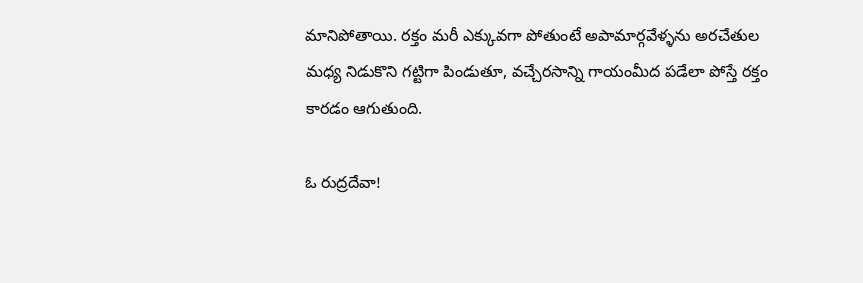మానిపోతాయి. రక్తం మరీ ఎక్కువగా పోతుంటే అపామార్గవేళ్ళను అరచేతుల మధ్య నిడుకొని గట్టిగా పిండుతూ, వచ్చేరసాన్ని గాయంమీద పడేలా పోస్తే రక్తం కారడం ఆగుతుంది.

ఓ రుద్రదేవా!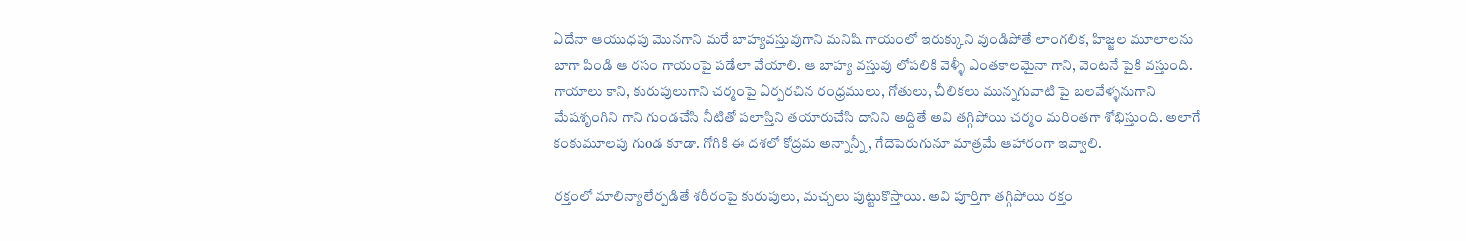ఏదేనా ఆయుధపు మొనగాని మరే బాహ్యవస్తువుగాని మనిషి గాయంలో ఇరుక్కుని వుండిపోతే లాంగలిక, హిజ్జల మూలాలను బాగా పిండి ఆ రసం గాయంపై పడేలా వేయాలి. ఆ బాహ్య వస్తువు లోపలికి వెళ్ళీ ఎంతకాలమైనా గాని, వెంటనే పైకి వస్తుంది. గాయాలు కాని, కురుపులుగాని చర్మంపై ఏర్పరచిన రంధ్రములు, గోతులు, చీలికలు మున్నగువాటి పై బలవేళ్ళనుగాని మేషశృంగిని గాని గుండచేసి నీటితో పలాస్తిని తయారుచేసి దానిని అద్దితే అవి తగ్గిపోయి చర్మం మరింతగా శోభిస్తుంది. అలాగే కంకుమూలపు గుoడ కూడా. గోగికి ఈ దశలో కోద్రమ అన్నాన్నీ, గేదెపెరుగునూ మాత్రమే ఆహారంగా ఇవ్వాలి.

రక్తంలో మాలిన్యాలేర్పడితే శరీరంపై కురుపులు, మచ్చలు పుట్టుకొస్తాయి. అవి పూర్తిగా తగ్గిపోయి రక్తం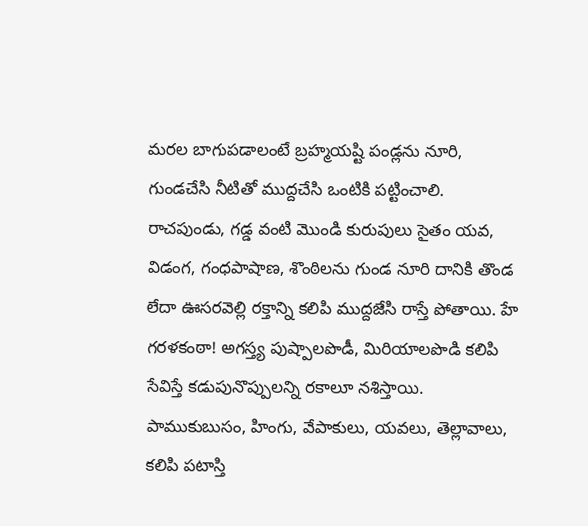మరల బాగుపడాలంటే బ్రహ్మయష్టి పండ్లను నూరి, గుండచేసి నీటితో ముద్దచేసి ఒంటికి పట్టించాలి. రాచపుండు, గడ్డ వంటి మొండి కురుపులు సైతం యవ, విడంగ, గంధపాషాణ, శొంఠిలను గుండ నూరి దానికి తొండ లేదా ఊసరవెల్లి రక్తాన్ని కలిపి ముద్దజేసి రాస్తే పోతాయి. హే గరళకంఠా! అగస్త్య పుష్పాలపొడీ, మిరియాలపొడి కలిపి సేవిస్తే కడుపునొప్పులన్ని రకాలూ నశిస్తాయి. పాముకుబుసం, హింగు, వేపాకులు, యవలు, తెల్లావాలు, కలిపి పటాస్తి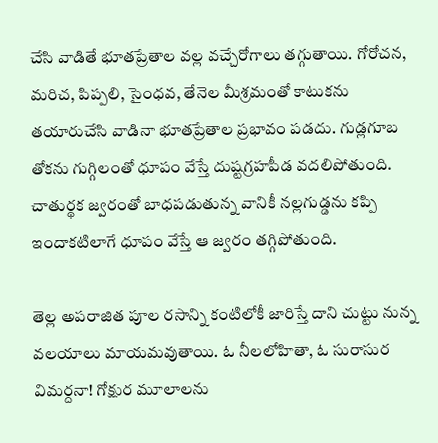చేసి వాడితే భూతప్రేతాల వల్ల వచ్చేరోగాలు తగ్గుతాయి. గోరోచన, మరిచ, పిప్పలి, సైంధవ, తేనెల మీశ్రమంతో కాటుకను తయారుచేసి వాడినా భూతప్రేతాల ప్రభావం పడదు. గుడ్లగూబ తోకను గుగ్గిలంతో ధూపం వేస్తే దుష్టగ్రహపీడ వదలిపోతుంది. చాతుర్థక జ్వరంతో బాధపడుతున్న వానికీ నల్లగుడ్డను కప్పి ఇందాకటిలాగే ధూపం వేస్తే ఆ జ్వరం తగ్గిపోతుంది.

తెల్ల అపరాజిత పూల రసాన్ని కంటిలోకీ జారిస్తే దాని చుట్టు నున్న వలయాలు మాయమవుతాయి. ఓ నీలలోహితా, ఓ సురాసుర విమర్దనా! గోక్షుర మూలాలను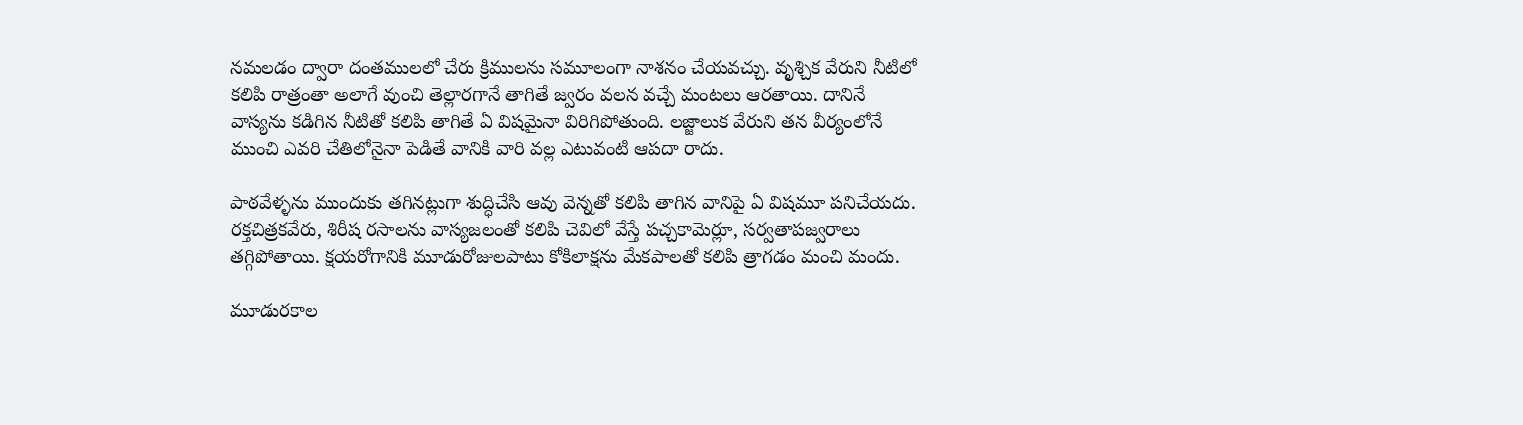నమలడం ద్వారా దంతములలో చేరు క్రిములను సమూలంగా నాశనం చేయవచ్చు. వృశ్చిక వేరుని నీటిలో కలిపి రాత్రంతా అలాగే వుంచి తెల్లారగానే తాగితే జ్వరం వలన వచ్చే మంటలు ఆరతాయి. దానినే వాస్యను కడిగిన నీటితో కలిపి తాగితే ఏ విషమైనా విరిగిపోతుంది. లజ్జాలుక వేరుని తన వీర్యంలోనే ముంచి ఎవరి చేతిలోనైనా పెడితే వానికి వారి వల్ల ఎటువంటి ఆపదా రాదు.

పాఠవేళ్ళను ముందుకు తగినట్లుగా శుద్ధిచేసి ఆవు వెన్నతో కలిపి తాగిన వానిపై ఏ విషమూ పనిచేయదు. రక్తచిత్రకవేరు, శిరీష రసాలను వాస్యజలంతో కలిపి చెవిలో వేస్తే పచ్చకామెర్లూ, సర్వతాపజ్వరాలు తగ్గిపోతాయి. క్షయరోగానికి మూడురోజులపాటు కోకిలాక్షను మేకపాలతో కలిపి త్రాగడం మంచి మందు.

మూడురకాల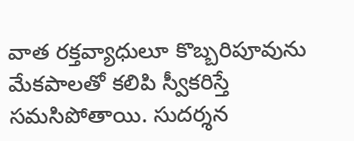వాత రక్తవ్యాధులూ కొబ్బరిపూవును మేకపాలతో కలిపి స్వీకరిస్తే సమసిపోతాయి. సుదర్శన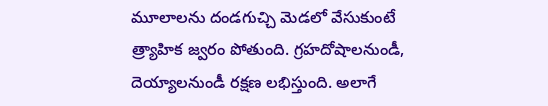మూలాలను దండగుచ్చి మెడలో వేసుకుంటే త్ర్యాహిక జ్వరం పోతుంది. గ్రహదోషాలనుండీ, దెయ్యాలనుండీ రక్షణ లభిస్తుంది. అలాగే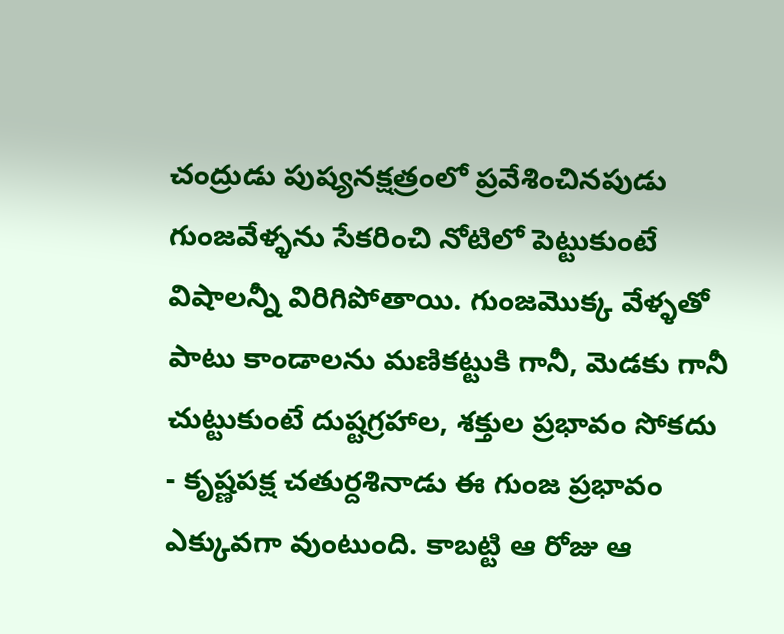చంద్రుడు పుష్యనక్షత్రంలో ప్రవేశించినపుడు గుంజవేళ్ళను సేకరించి నోటిలో పెట్టుకుంటే విషాలన్నీ విరిగిపోతాయి. గుంజమొక్క వేళ్ళతో పాటు కాండాలను మణికట్టుకి గానీ, మెడకు గానీ చుట్టుకుంటే దుష్టగ్రహాల, శక్తుల ప్రభావం సోకదు - కృష్ణపక్ష చతుర్దశినాడు ఈ గుంజ ప్రభావం ఎక్కువగా వుంటుంది. కాబట్టి ఆ రోజు ఆ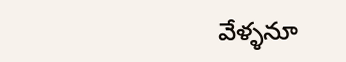వేళ్ళనూ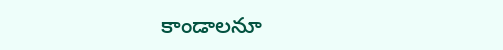కాండాలనూ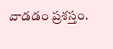వాడడం ప్రశస్తం.